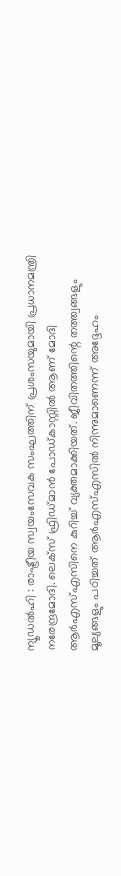ന്യൂഡൽഹി : രാഷ്ട്രീയ സ്വയംസേവക സംഘത്തിന് പ്രശംസയുമായി പ്രധാനമന്ത്രി നരേന്ദ്രമോദി. ലെക്സ് ഫ്രിഡ്മാൻ പോഡ്കാസ്റ്റിൽ ആണ് മോദി ആർഎസ്എസിനെ കുറിച്ച് വ്യക്തമാക്കിയത്. ജീവിതത്തിന്റെ തത്ത്വങ്ങളും മൂല്യങ്ങളും പഠിച്ചത് ആർഎസ്എസിൽ നിന്നുമാണെന്ന് അദ്ദേഹം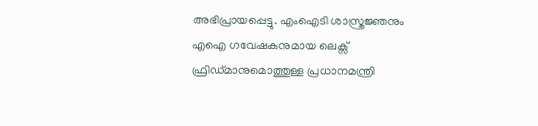അഭിപ്രായപ്പെട്ടു. എംഐടി ശാസ്ത്രജ്ഞനും എഐ ഗവേഷകനുമായ ലെക്സ് ഫ്രിഡ്മാനുമൊത്തുള്ള പ്രധാനമന്ത്രി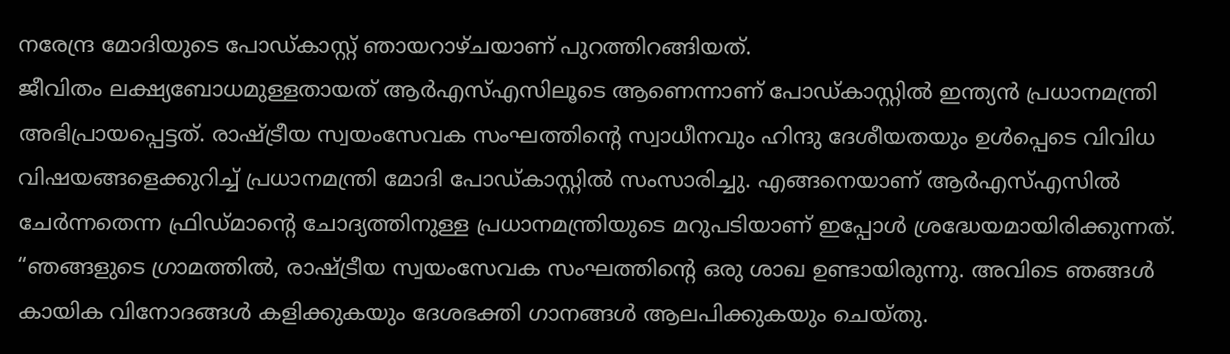നരേന്ദ്ര മോദിയുടെ പോഡ്കാസ്റ്റ് ഞായറാഴ്ചയാണ് പുറത്തിറങ്ങിയത്.
ജീവിതം ലക്ഷ്യബോധമുള്ളതായത് ആർഎസ്എസിലൂടെ ആണെന്നാണ് പോഡ്കാസ്റ്റിൽ ഇന്ത്യൻ പ്രധാനമന്ത്രി അഭിപ്രായപ്പെട്ടത്. രാഷ്ട്രീയ സ്വയംസേവക സംഘത്തിന്റെ സ്വാധീനവും ഹിന്ദു ദേശീയതയും ഉൾപ്പെടെ വിവിധ വിഷയങ്ങളെക്കുറിച്ച് പ്രധാനമന്ത്രി മോദി പോഡ്കാസ്റ്റിൽ സംസാരിച്ചു. എങ്ങനെയാണ് ആർഎസ്എസിൽ ചേർന്നതെന്ന ഫ്രിഡ്മാന്റെ ചോദ്യത്തിനുള്ള പ്രധാനമന്ത്രിയുടെ മറുപടിയാണ് ഇപ്പോൾ ശ്രദ്ധേയമായിരിക്കുന്നത്. “ഞങ്ങളുടെ ഗ്രാമത്തിൽ, രാഷ്ട്രീയ സ്വയംസേവക സംഘത്തിന്റെ ഒരു ശാഖ ഉണ്ടായിരുന്നു. അവിടെ ഞങ്ങൾ കായിക വിനോദങ്ങൾ കളിക്കുകയും ദേശഭക്തി ഗാനങ്ങൾ ആലപിക്കുകയും ചെയ്തു.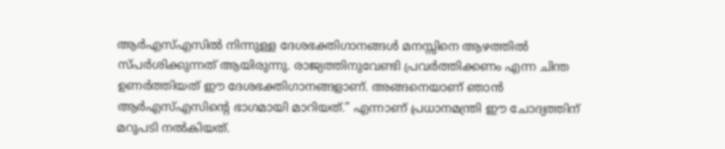ആർഎസ്എസിൽ നിന്നുള്ള ദേശഭക്തിഗാനങ്ങൾ മനസ്സിനെ ആഴത്തിൽ സ്പർശിക്കുന്നത് ആയിരുന്നു. രാജ്യത്തിനുവേണ്ടി പ്രവർത്തിക്കണം എന്ന ചിന്ത ഉണർത്തിയത് ഈ ദേശഭക്തിഗാനങ്ങളാണ്. അങ്ങനെയാണ് ഞാൻ ആർഎസ്എസിന്റെ ഭാഗമായി മാറിയത്.” എന്നാണ് പ്രധാനമന്ത്രി ഈ ചോദ്യത്തിന് മറുപടി നൽകിയത്.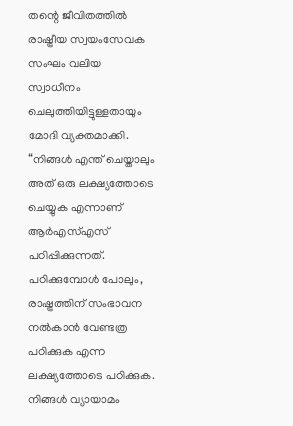തന്റെ ജീവിതത്തിൽ രാഷ്ട്രീയ സ്വയംസേവക സംഘം വലിയ സ്വാധീനം ചെലുത്തിയിട്ടുള്ളതായും മോദി വ്യക്തമാക്കി. “നിങ്ങൾ എന്ത് ചെയ്താലും അത് ഒരു ലക്ഷ്യത്തോടെ ചെയ്യുക എന്നാണ് ആർഎസ്എസ് പഠിപ്പിക്കുന്നത്. പഠിക്കുമ്പോൾ പോലും, രാഷ്ട്രത്തിന് സംഭാവന നൽകാൻ വേണ്ടത്ര പഠിക്കുക എന്ന ലക്ഷ്യത്തോടെ പഠിക്കുക. നിങ്ങൾ വ്യായാമം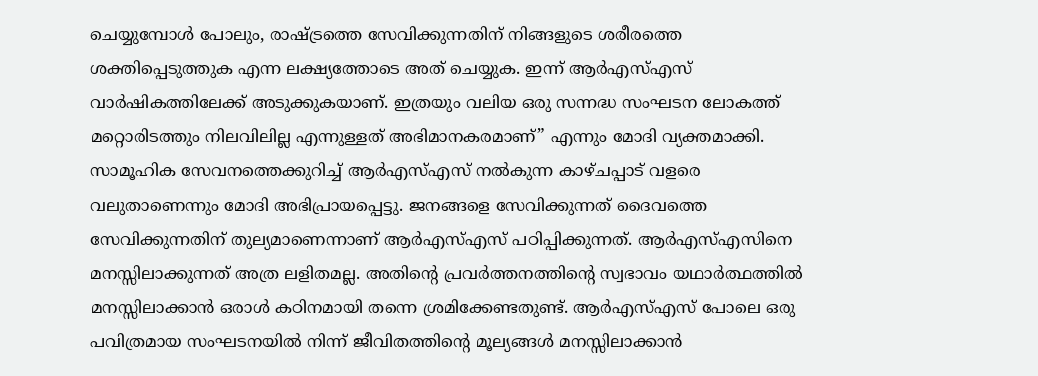ചെയ്യുമ്പോൾ പോലും, രാഷ്ട്രത്തെ സേവിക്കുന്നതിന് നിങ്ങളുടെ ശരീരത്തെ ശക്തിപ്പെടുത്തുക എന്ന ലക്ഷ്യത്തോടെ അത് ചെയ്യുക. ഇന്ന് ആർഎസ്എസ് വാർഷികത്തിലേക്ക് അടുക്കുകയാണ്. ഇത്രയും വലിയ ഒരു സന്നദ്ധ സംഘടന ലോകത്ത് മറ്റൊരിടത്തും നിലവിലില്ല എന്നുള്ളത് അഭിമാനകരമാണ്” എന്നും മോദി വ്യക്തമാക്കി.
സാമൂഹിക സേവനത്തെക്കുറിച്ച് ആർഎസ്എസ് നൽകുന്ന കാഴ്ചപ്പാട് വളരെ വലുതാണെന്നും മോദി അഭിപ്രായപ്പെട്ടു. ജനങ്ങളെ സേവിക്കുന്നത് ദൈവത്തെ സേവിക്കുന്നതിന് തുല്യമാണെന്നാണ് ആർഎസ്എസ് പഠിപ്പിക്കുന്നത്. ആർഎസ്എസിനെ മനസ്സിലാക്കുന്നത് അത്ര ലളിതമല്ല. അതിന്റെ പ്രവർത്തനത്തിന്റെ സ്വഭാവം യഥാർത്ഥത്തിൽ മനസ്സിലാക്കാൻ ഒരാൾ കഠിനമായി തന്നെ ശ്രമിക്കേണ്ടതുണ്ട്. ആർഎസ്എസ് പോലെ ഒരു പവിത്രമായ സംഘടനയിൽ നിന്ന് ജീവിതത്തിന്റെ മൂല്യങ്ങൾ മനസ്സിലാക്കാൻ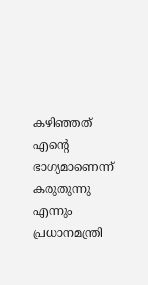കഴിഞ്ഞത് എന്റെ ഭാഗ്യമാണെന്ന് കരുതുന്നു എന്നും പ്രധാനമന്ത്രി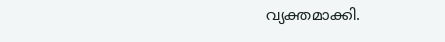വ്യക്തമാക്കി.